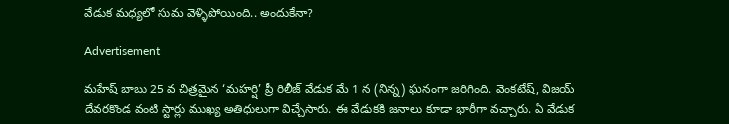వేడుక మధ్యలో సుమ వెళ్ళిపోయింది.. అందుకేనా?

Advertisement

మహేష్ బాబు 25 వ చిత్రమైన ‘మహర్షి’ ప్రీ రిలీజ్ వేడుక మే 1 న (నిన్న) ఘనంగా జరిగింది. వెంకటేష్, విజయ్ దేవరకొండ వంటి స్టార్లు ముఖ్య అతిధులుగా విచ్చేసారు. ఈ వేడుకకి జనాలు కూడా భారీగా వచ్చారు. ఏ వేడుక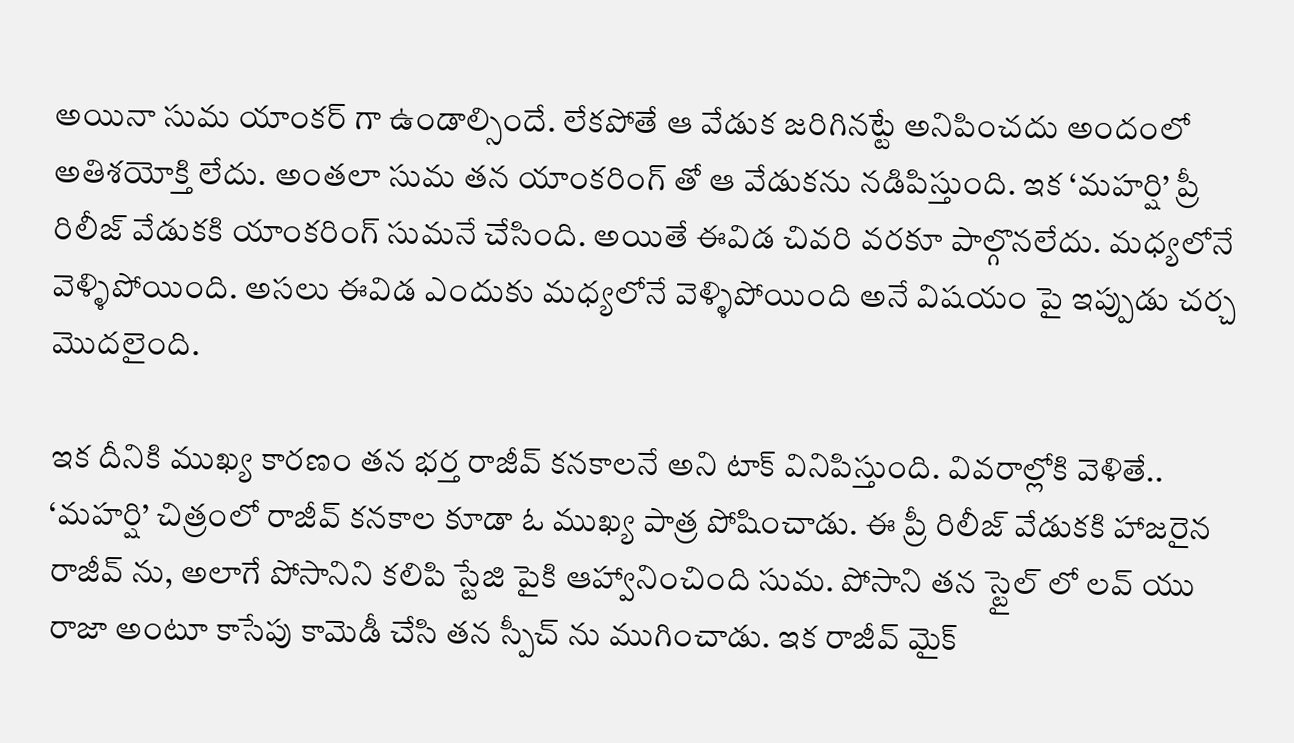అయినా సుమ యాంకర్ గా ఉండాల్సిందే. లేకపోతే ఆ వేడుక జరిగినట్టే అనిపించదు అందంలో అతిశయోక్తి లేదు. అంతలా సుమ తన యాంకరింగ్ తో ఆ వేడుకను నడిపిస్తుంది. ఇక ‘మహర్షి’ ప్రీ రిలీజ్ వేడుకకి యాంకరింగ్ సుమనే చేసింది. అయితే ఈవిడ చివరి వరకూ పాల్గొనలేదు. మధ్యలోనే వెళ్ళిపోయింది. అసలు ఈవిడ ఎందుకు మధ్యలోనే వెళ్ళిపోయింది అనే విషయం పై ఇప్పుడు చర్చ మొదలైంది.

ఇక దీనికి ముఖ్య కారణం తన భర్త రాజీవ్ కనకాలనే అని టాక్ వినిపిస్తుంది. వివరాల్లోకి వెళితే.. ‘మహర్షి’ చిత్రంలో రాజీవ్ కనకాల కూడా ఓ ముఖ్య పాత్ర పోషించాడు. ఈ ప్రీ రిలీజ్ వేడుకకి హాజరైన రాజీవ్ ను, అలాగే పోసానిని కలిపి స్టేజి పైకి ఆహ్వానించింది సుమ. పోసాని తన స్టైల్ లో లవ్ యు రాజా అంటూ కాసేపు కామెడీ చేసి తన స్పీచ్ ను ముగించాడు. ఇక రాజీవ్ మైక్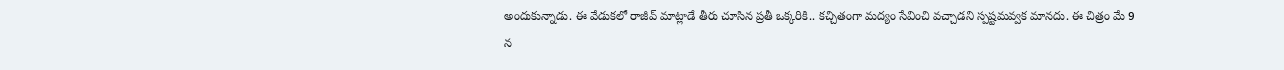అందుకున్నాడు. ఈ వేడుకలో రాజీవ్ మాట్లాడే తీరు చూసిన ప్రతీ ఒక్కరికి.. కచ్చితంగా మద్యం సేవించి వచ్చాడని స్పష్టమవ్వక మానదు. ఈ చిత్రం మే 9 న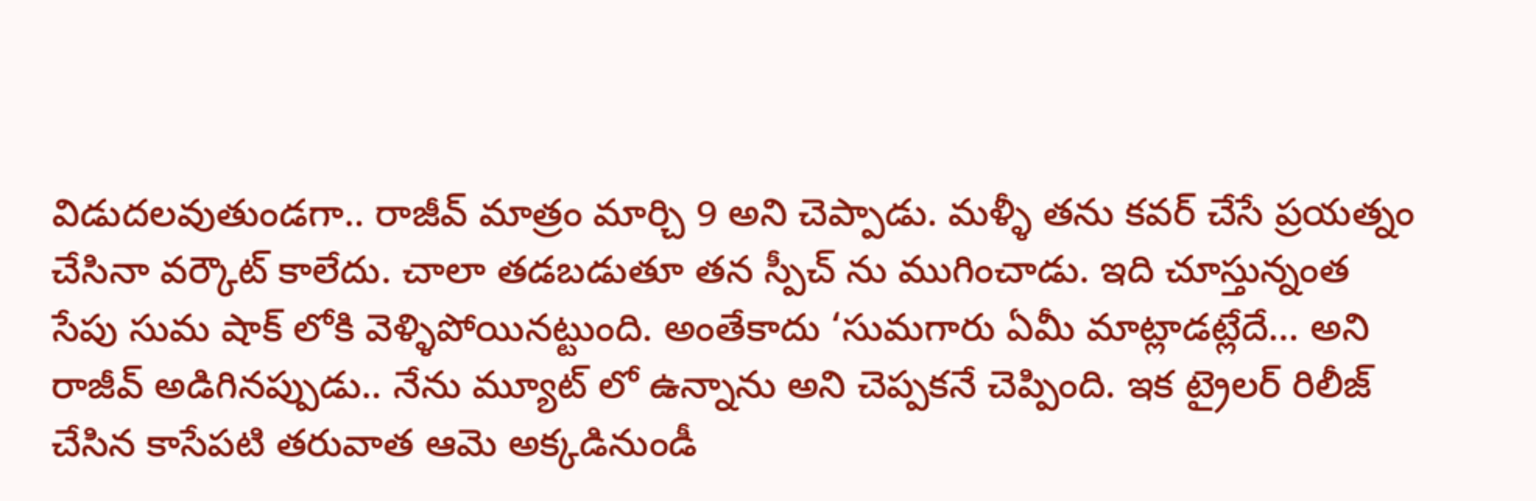విడుదలవుతుండగా.. రాజీవ్ మాత్రం మార్చి 9 అని చెప్పాడు. మళ్ళీ తను కవర్ చేసే ప్రయత్నం చేసినా వర్కౌట్ కాలేదు. చాలా తడబడుతూ తన స్పీచ్ ను ముగించాడు. ఇది చూస్తున్నంత సేపు సుమ షాక్ లోకి వెళ్ళిపోయినట్టుంది. అంతేకాదు ‘సుమగారు ఏమీ మాట్లాడట్లేదే… అని రాజీవ్ అడిగినప్పుడు.. నేను మ్యూట్ లో ఉన్నాను అని చెప్పకనే చెప్పింది. ఇక ట్రైలర్ రిలీజ్ చేసిన కాసేపటి తరువాత ఆమె అక్కడినుండీ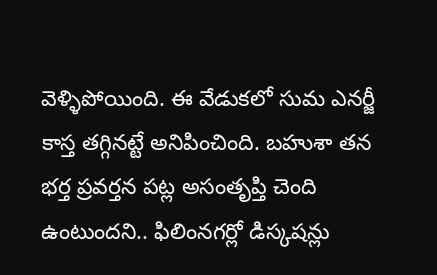వెళ్ళిపోయింది. ఈ వేడుకలో సుమ ఎనర్జీ కాస్త తగ్గినట్టే అనిపించింది. బహుశా తన భర్త ప్రవర్తన పట్ల అసంతృప్తి చెంది ఉంటుందని.. ఫిలింనగర్లో డిస్కషన్లు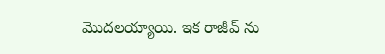మొదలయ్యాయి. ఇక రాజీవ్ ను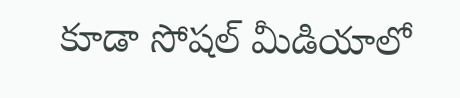కూడా సోషల్ మీడియాలో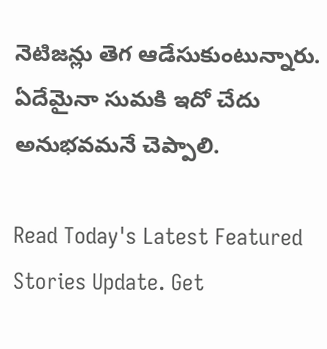నెటిజన్లు తెగ ఆడేసుకుంటున్నారు. ఏదేమైనా సుమకి ఇదో చేదు అనుభవమనే చెప్పాలి.

Read Today's Latest Featured Stories Update. Get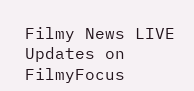Filmy News LIVE Updates on FilmyFocus